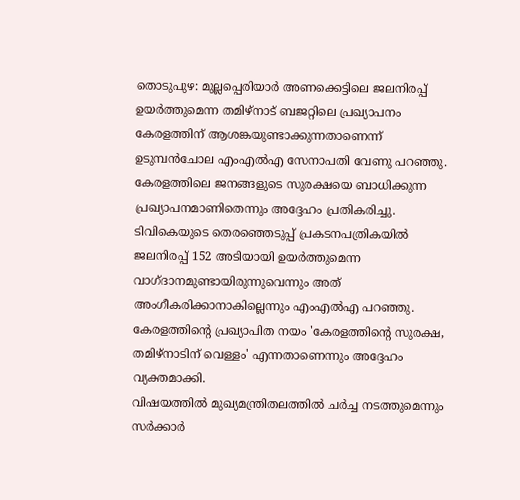തൊടുപുഴ: മുല്ലപ്പെരിയാർ അണക്കെട്ടിലെ ജലനിരപ്പ് ഉയർത്തുമെന്ന തമിഴ്നാട് ബജറ്റിലെ പ്രഖ്യാപനം കേരളത്തിന് ആശങ്കയുണ്ടാക്കുന്നതാണെന്ന് ഉടുമ്പൻചോല എംഎൽഎ സേനാപതി വേണു പറഞ്ഞു. കേരളത്തിലെ ജനങ്ങളുടെ സുരക്ഷയെ ബാധിക്കുന്ന പ്രഖ്യാപനമാണിതെന്നും അദ്ദേഹം പ്രതികരിച്ചു.
ടിവികെയുടെ തെരഞ്ഞെടുപ്പ് പ്രകടനപത്രികയിൽ ജലനിരപ്പ് 152 അടിയായി ഉയർത്തുമെന്ന വാഗ്ദാനമുണ്ടായിരുന്നുവെന്നും അത് അംഗീകരിക്കാനാകില്ലെന്നും എംഎൽഎ പറഞ്ഞു. കേരളത്തിന്റെ പ്രഖ്യാപിത നയം 'കേരളത്തിന്റെ സുരക്ഷ, തമിഴ്നാടിന് വെള്ളം' എന്നതാണെന്നും അദ്ദേഹം വ്യക്തമാക്കി.
വിഷയത്തിൽ മുഖ്യമന്ത്രിതലത്തിൽ ചർച്ച നടത്തുമെന്നും സർക്കാർ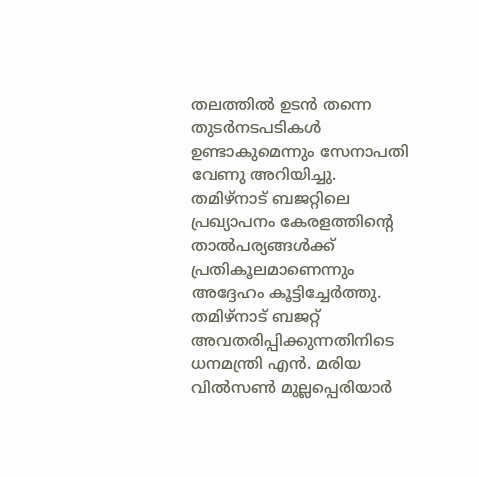തലത്തിൽ ഉടൻ തന്നെ തുടർനടപടികൾ ഉണ്ടാകുമെന്നും സേനാപതി വേണു അറിയിച്ചു. തമിഴ്നാട് ബജറ്റിലെ പ്രഖ്യാപനം കേരളത്തിന്റെ താൽപര്യങ്ങൾക്ക് പ്രതികൂലമാണെന്നും അദ്ദേഹം കൂട്ടിച്ചേർത്തു.
തമിഴ്നാട് ബജറ്റ് അവതരിപ്പിക്കുന്നതിനിടെ ധനമന്ത്രി എൻ. മരിയ വിൽസൺ മുല്ലപ്പെരിയാർ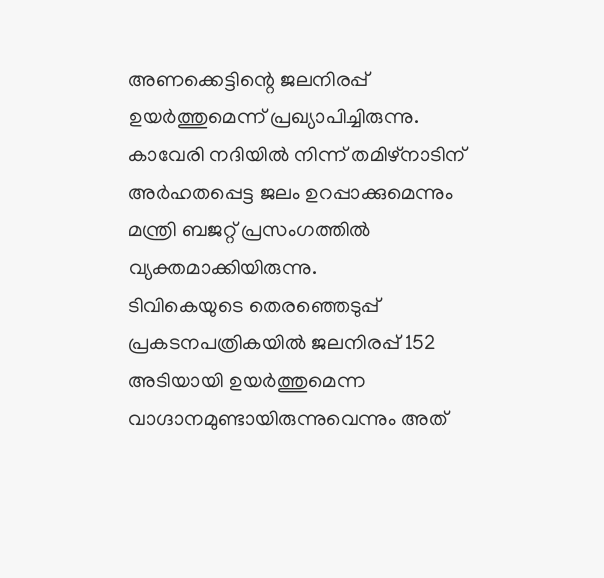അണക്കെട്ടിന്റെ ജലനിരപ്പ് ഉയർത്തുമെന്ന് പ്രഖ്യാപിച്ചിരുന്നു. കാവേരി നദിയിൽ നിന്ന് തമിഴ്നാടിന് അർഹതപ്പെട്ട ജലം ഉറപ്പാക്കുമെന്നും മന്ത്രി ബജറ്റ് പ്രസംഗത്തിൽ വ്യക്തമാക്കിയിരുന്നു.
ടിവികെയുടെ തെരഞ്ഞെടുപ്പ് പ്രകടനപത്രികയിൽ ജലനിരപ്പ് 152 അടിയായി ഉയർത്തുമെന്ന വാഗ്ദാനമുണ്ടായിരുന്നുവെന്നും അത്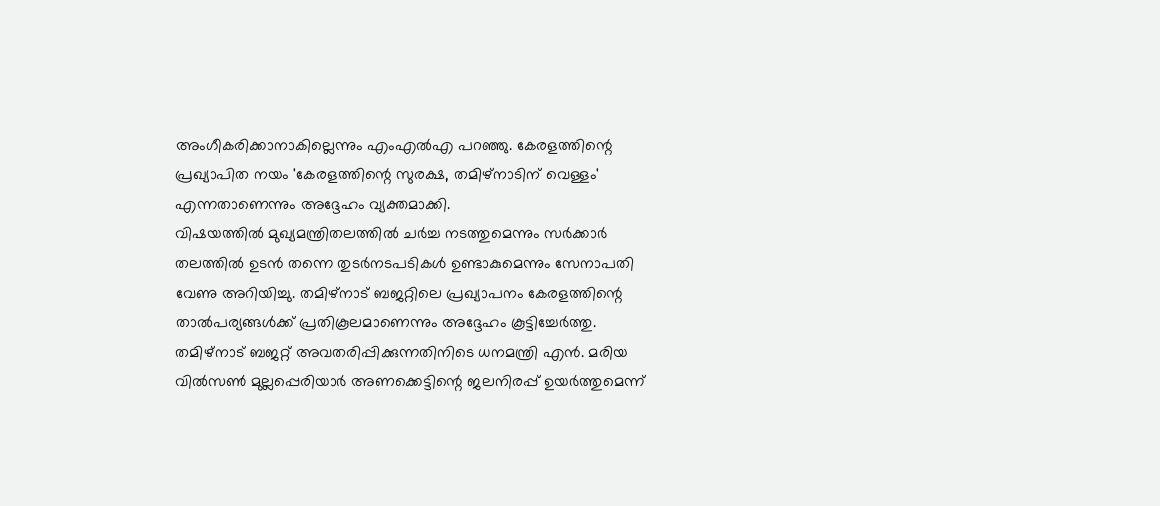അംഗീകരിക്കാനാകില്ലെന്നും എംഎൽഎ പറഞ്ഞു. കേരളത്തിന്റെ പ്രഖ്യാപിത നയം 'കേരളത്തിന്റെ സുരക്ഷ, തമിഴ്നാടിന് വെള്ളം' എന്നതാണെന്നും അദ്ദേഹം വ്യക്തമാക്കി.
വിഷയത്തിൽ മുഖ്യമന്ത്രിതലത്തിൽ ചർച്ച നടത്തുമെന്നും സർക്കാർ തലത്തിൽ ഉടൻ തന്നെ തുടർനടപടികൾ ഉണ്ടാകുമെന്നും സേനാപതി വേണു അറിയിച്ചു. തമിഴ്നാട് ബജറ്റിലെ പ്രഖ്യാപനം കേരളത്തിന്റെ താൽപര്യങ്ങൾക്ക് പ്രതികൂലമാണെന്നും അദ്ദേഹം കൂട്ടിച്ചേർത്തു.
തമിഴ്നാട് ബജറ്റ് അവതരിപ്പിക്കുന്നതിനിടെ ധനമന്ത്രി എൻ. മരിയ വിൽസൺ മുല്ലപ്പെരിയാർ അണക്കെട്ടിന്റെ ജലനിരപ്പ് ഉയർത്തുമെന്ന്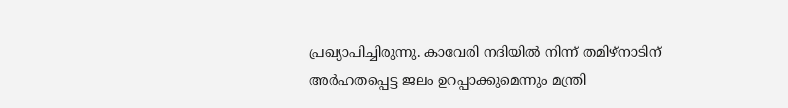പ്രഖ്യാപിച്ചിരുന്നു. കാവേരി നദിയിൽ നിന്ന് തമിഴ്നാടിന് അർഹതപ്പെട്ട ജലം ഉറപ്പാക്കുമെന്നും മന്ത്രി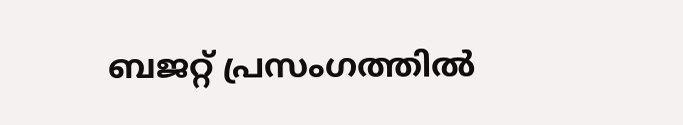ബജറ്റ് പ്രസംഗത്തിൽ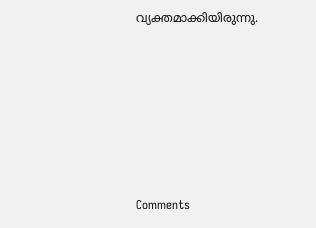വ്യക്തമാക്കിയിരുന്നു.







Comments